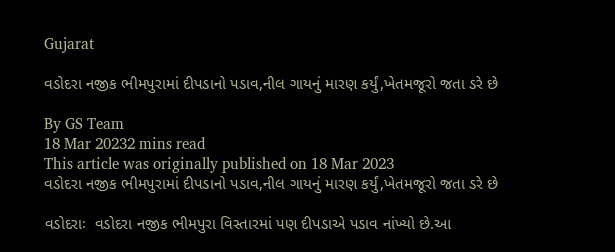Gujarat

વડોદરા નજીક ભીમપુરામાં દીપડાનો પડાવ,નીલ ગાયનું મારણ કર્યું,ખેતમજૂરો જતા ડરે છે

By GS Team
18 Mar 20232 mins read
This article was originally published on 18 Mar 2023
વડોદરા નજીક ભીમપુરામાં દીપડાનો પડાવ,નીલ ગાયનું મારણ કર્યું,ખેતમજૂરો જતા ડરે છે

વડોદરાઃ  વડોદરા નજીક ભીમપુરા વિસ્તારમાં પણ દીપડાએ પડાવ નાંખ્યો છે.આ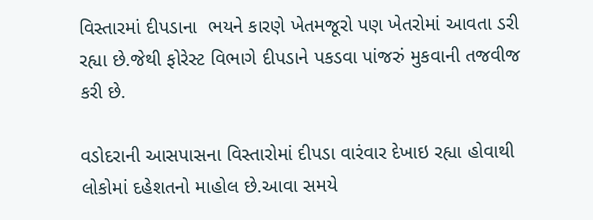વિસ્તારમાં દીપડાના  ભયને કારણે ખેતમજૂરો પણ ખેતરોમાં આવતા ડરી રહ્યા છે.જેથી ફોરેસ્ટ વિભાગે દીપડાને પકડવા પાંજરું મુકવાની તજવીજ કરી છે.

વડોદરાની આસપાસના વિસ્તારોમાં દીપડા વારંવાર દેખાઇ રહ્યા હોવાથી લોકોમાં દહેશતનો માહોલ છે.આવા સમયે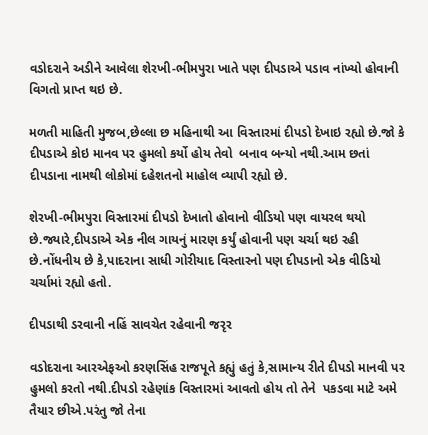વડોદરાને અડીને આવેલા શેરખી-ભીમપુરા ખાતે પણ દીપડાએ પડાવ નાંખ્યો હોવાની વિગતો પ્રાપ્ત થઇ છે.

મળતી માહિતી મુજબ,છેલ્લા છ મહિનાથી આ વિસ્તારમાં દીપડો દેખાઇ રહ્યો છે.જો કે દીપડાએ કોઇ માનવ પર હુમલો કર્યો હોય તેવો  બનાવ બન્યો નથી.આમ છતાં દીપડાના નામથી લોકોમાં દહેશતનો માહોલ વ્યાપી રહ્યો છે.

શેરખી-ભીમપુરા વિસ્તારમાં દીપડો દેખાતો હોવાનો વીડિયો પણ વાયરલ થયો છે.જ્યારે,દીપડાએ એક નીલ ગાયનું મારણ કર્યું હોવાની પણ ચર્ચા થઇ રહી છે.નોંધનીય છે કે,પાદરાના સાધી ગોરીયાદ વિસ્તારનો પણ દીપડાનો એક વીડિયો ચર્ચામાં રહ્યો હતો.

દીપડાથી ડરવાની નહિં સાવચેત રહેવાની જરૃર

વડોદરાના આરએફઓ કરણસિંહ રાજપૂતે કહ્યું હતું કે,સામાન્ય રીતે દીપડો માનવી પર  હુમલો કરતો નથી.દીપડો રહેણાંક વિસ્તારમાં આવતો હોય તો તેને  પકડવા માટે અમે તૈયાર છીએ.પરંતુ જો તેના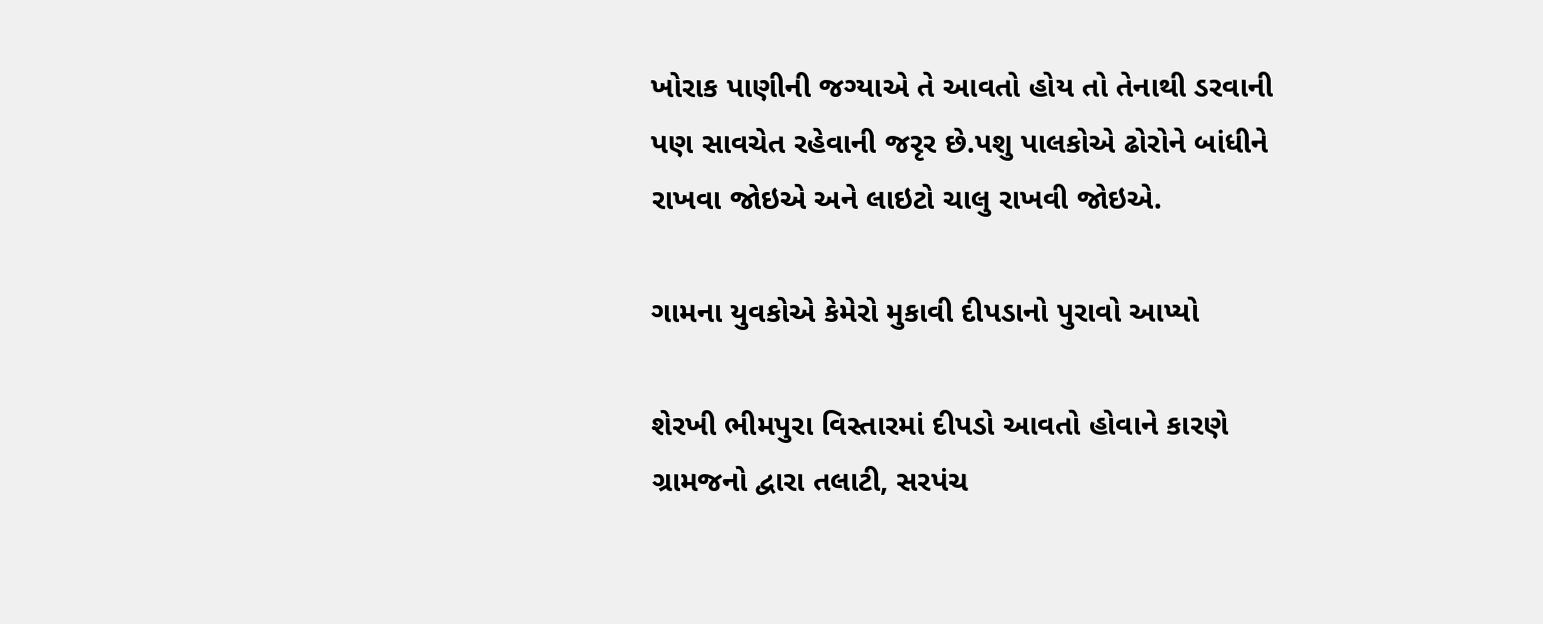ખોરાક પાણીની જગ્યાએ તે આવતો હોય તો તેનાથી ડરવાની પણ સાવચેત રહેવાની જરૃર છે.પશુ પાલકોએ ઢોરોને બાંધીને રાખવા જોઇએ અને લાઇટો ચાલુ રાખવી જોઇએ.

ગામના યુવકોએ કેમેરો મુકાવી દીપડાનો પુરાવો આપ્યો

શેરખી ભીમપુરા વિસ્તારમાં દીપડો આવતો હોવાને કારણે ગ્રામજનો દ્વારા તલાટી, સરપંચ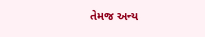તેમજ અન્ય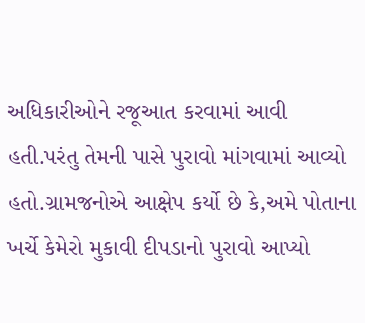અધિકારીઓને રજૂઆત કરવામાં આવી હતી.પરંતુ તેમની પાસે પુરાવો માંગવામાં આવ્યો હતો.ગ્રામજનોએ આક્ષેપ કર્યો છે કે,અમે પોતાના ખર્ચે કેમેરો મુકાવી દીપડાનો પુરાવો આપ્યો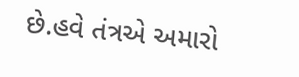છે.હવે તંત્રએ અમારો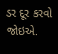ડર દૂર કરવો જોઇએ.